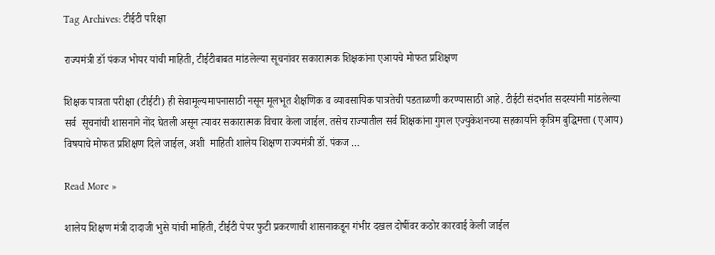Tag Archives: टीईटी परिक्षा

राज्यमंत्री डॉ पंकज भोयर यांची माहिती, टीईटीबाबत मांडलेल्या सूचनांवर सकारात्मक शिक्षकांना एआयचे मोफत प्रशिक्षण

शिक्षक पात्रता परीक्षा (टीईटी) ही सेवामूल्यमापनासाठी नसून मूलभूत शैक्षणिक व व्यावसायिक पात्रतेची पडताळणी करण्यासाठी आहे. टीईटी संदर्भात सदस्यांनी मांडलेल्या सर्व  सूचनांची शासनाने नोंद घेतली असून त्यावर सकारात्मक विचार केला जाईल. तसेच राज्यातील सर्व शिक्षकांना गुगल एज्युकेशनच्या सहकार्याने कृत्रिम बुद्धिमत्ता (एआय) विषयाचे मोफत प्रशिक्षण दिले जाईल, अशी  माहिती शालेय शिक्षण राज्यमंत्री डॉ. पंकज …

Read More »

शालेय शिक्षण मंत्री दादाजी भुसे यांची माहिती, टीईटी पेपर फुटी प्रकरणाची शासनाकडून गंभीर दखल दोषींवर कठोर कारवाई केली जाईल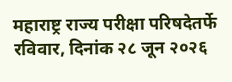महाराष्ट्र राज्य परीक्षा परिषदेतर्फे रविवार, दिनांक २८ जून २०२६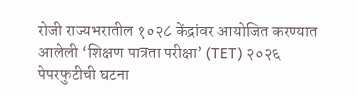रोजी राज्यभरातील १०२८ केंद्रांवर आयोजित करण्यात आलेली ‘शिक्षण पात्रता परीक्षा’ (TET) २०२६ पेपरफुटीची घटना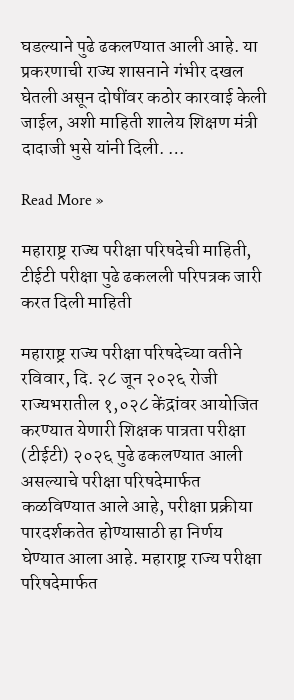घडल्याने पुढे ढकलण्यात आली आहे. या प्रकरणाची राज्य शासनाने गंभीर दखल घेतली असून दोषींवर कठोर कारवाई केली जाईल, अशी माहिती शालेय शिक्षण मंत्री दादाजी भुसे यांनी दिली. …

Read More »

महाराष्ट्र राज्य परीक्षा परिषदेची माहिती, टीईटी परीक्षा पुढे ढकलली परिपत्रक जारी करत दिली माहिती

महाराष्ट्र राज्य परीक्षा परिषदेच्या वतीने रविवार, दि. २८ जून २०२६ रोजी राज्यभरातील १,०२८ केंद्रांवर आयोजित करण्यात येणारी शिक्षक पात्रता परीक्षा (टीईटी) २०२६ पुढे ढकलण्यात आली असल्याचे परीक्षा परिषदेमार्फत कळविण्यात आले आहे, परीक्षा प्रक्रीया पारदर्शकतेत होण्यासाठी हा निर्णय घेण्यात आला आहे. महाराष्ट्र राज्य परीक्षा परिषदेमार्फत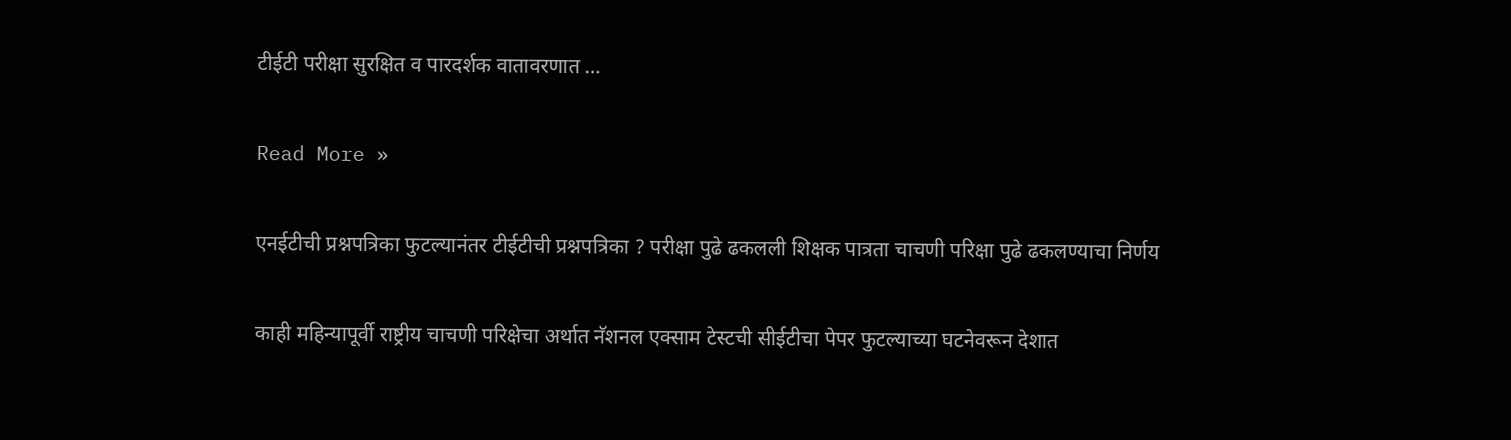टीईटी परीक्षा सुरक्षित व पारदर्शक वातावरणात …

Read More »

एनईटीची प्रश्नपत्रिका फुटल्यानंतर टीईटीची प्रश्नपत्रिका ? परीक्षा पुढे ढकलली शिक्षक पात्रता चाचणी परिक्षा पुढे ढकलण्याचा निर्णय

काही महिन्यापूर्वी राष्ट्रीय चाचणी परिक्षेचा अर्थात नॅशनल एक्साम टेस्टची सीईटीचा पेपर फुटल्याच्या घटनेवरून देशात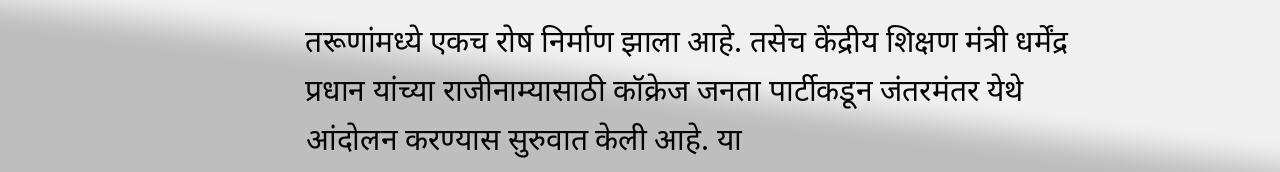तरूणांमध्ये एकच रोष निर्माण झाला आहे. तसेच केंद्रीय शिक्षण मंत्री धर्मेंद्र प्रधान यांच्या राजीनाम्यासाठी कॉक्रेज जनता पार्टीकडून जंतरमंतर येथे आंदोलन करण्यास सुरुवात केली आहे. या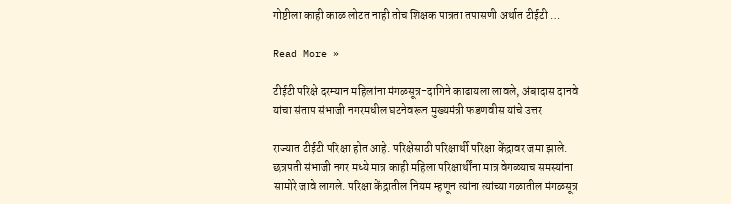गोष्टीला काही काळ लोटत नाही तोच शिक्षक पात्रता तपासणी अर्थात टीईटी …

Read More »

टीईटी परिक्षे दरम्यान महिलांना मंगळसूत्र-दागिने काढायला लावले, अंबादास दानवे यांचा संताप संभाजी नगरमधील घटनेवरून मुख्यमंत्री फडणवीस यांचे उत्तर

राज्यात टीईटी परिक्षा होत आहे. परिक्षेसाठी परिक्षार्थी परिक्षा केंद्रावर जमा झाले. छत्रपती संभाजी नगर मध्ये मात्र काही महिला परिक्षार्थींना मात्र वेगळ्याच समस्यांना सामोरे जावे लागले. परिक्षा केंद्रातील नियम म्हणून त्यांना त्यांच्या गळातील मंगळसूत्र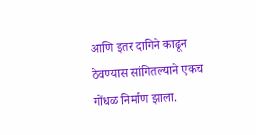आणि इतर दागिने काढून ठेवण्यास सांगितल्याने एकच गोंधळ निर्माण झाला.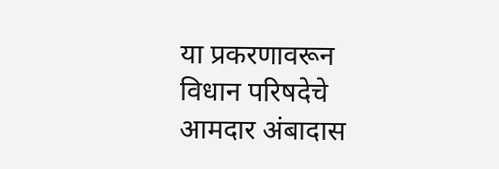या प्रकरणावरून विधान परिषदेचे आमदार अंबादास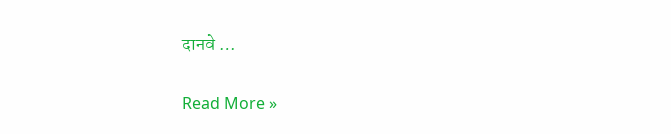दानवे …

Read More »